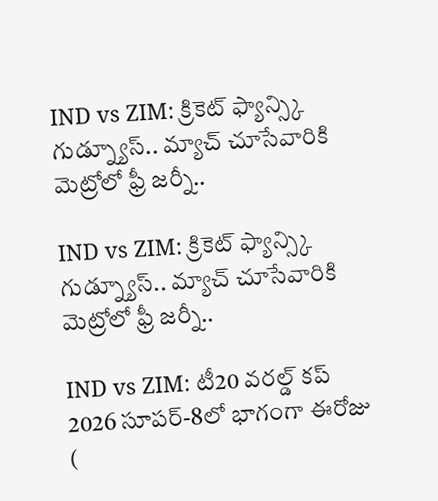IND vs ZIM: క్రికెట్ ఫ్యాన్స్కి గుడ్న్యూస్.. మ్యాచ్ చూసేవారికి మెట్రోలో ఫ్రీ జర్నీ..

IND vs ZIM: క్రికెట్ ఫ్యాన్స్కి గుడ్న్యూస్.. మ్యాచ్ చూసేవారికి మెట్రోలో ఫ్రీ జర్నీ..

IND vs ZIM: టీ20 వరల్డ్ కప్ 2026 సూప‌ర్‌-8లో భాగంగా ఈరోజు (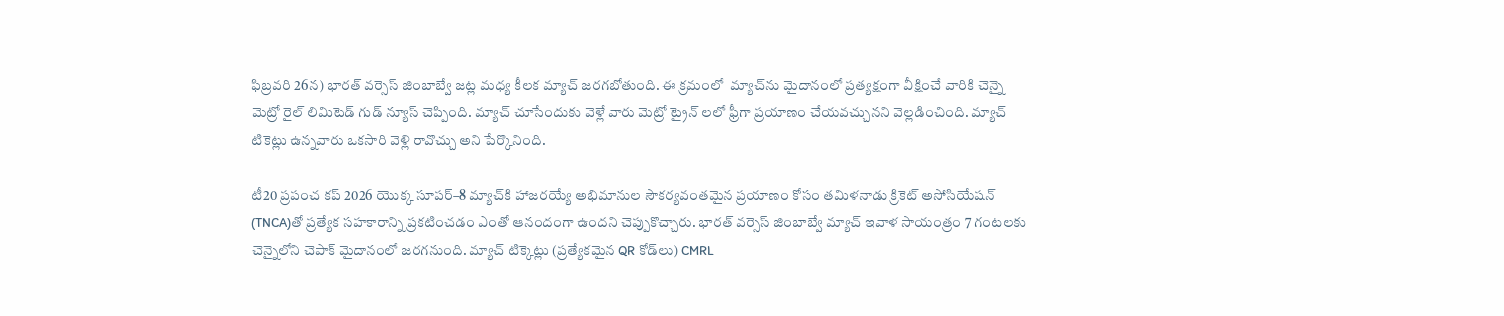ఫిబ్రవరి 26న) భార‌త్ వర్సెస్ జింబాబ్వే జ‌ట్ల మ‌ధ్య కీల‌క మ్యాచ్ జ‌ర‌గ‌బోతుంది. ఈ క్ర‌మంలో  మ్యాచ్‌ను మైదానంలో ప్ర‌త్య‌క్షంగా వీక్షించే వారికి చెన్నై మెట్రో రైల్ లిమిటెడ్ గుడ్ న్యూస్ చెప్పింది. మ్యాచ్ చూసేందుకు వెళ్లే వారు మెట్రో ట్రైన్ లలో ఫ్రీగా ప్ర‌యాణం చేయవ‌చ్చున‌ని వెల్లడించింది. మ్యాచ్ టికెట్లు ఉన్న‌వారు ఒక‌సారి వెళ్లి రావొచ్చు అని పేర్కొనింది.

టీ20 ప్రపంచ కప్ 2026 యొక్క సూపర్–8 మ్యాచ్‌కి హాజరయ్యే అభిమానుల సౌకర్యవంతమైన ప్రయాణం కోసం తమిళనాడు క్రికెట్ అసోసియేషన్ (TNCA)తో ప్రత్యేక సహకారాన్ని ప్రకటించడం ఎంతో ఆనందంగా ఉందని చెప్పుకొచ్చారు. భారత్ వర్సెస్ జింబాబ్వే మ్యాచ్ ఇవాళ సాయంత్రం 7 గంటలకు చెన్నైలోని చెపాక్ మైదానంలో జ‌ర‌గ‌నుంది. మ్యాచ్ టిక్కెట్లు (ప్రత్యేకమైన QR కోడ్‌లు) CMRL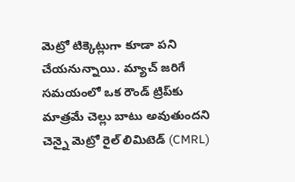మెట్రో టిక్కెట్లుగా కూడా పని చేయనున్నాయి. మ్యాచ్ జరిగే సమయంలో ఒక రౌండ్ ట్రిప్‌కు మాత్రమే చెల్లు బాటు అవుతుందని చెన్నై మెట్రో రైల్ లిమిటెడ్ (CMRL)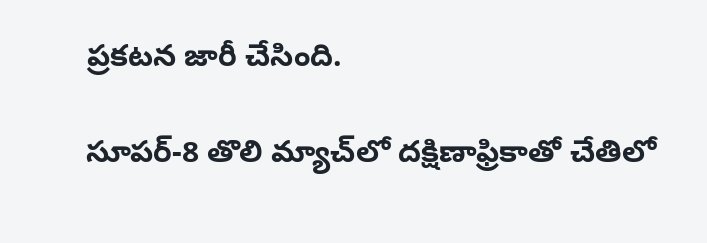ప్రకటన జారీ చేసింది.

సూప‌ర్‌-8 తొలి మ్యాచ్‌లో ద‌క్షిణాఫ్రికాతో చేతిలో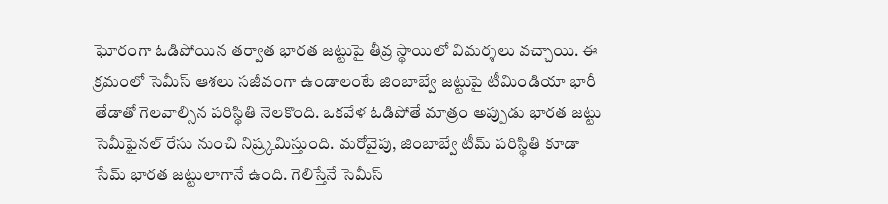ఘోరంగా ఓడిపోయిన తర్వాత భారత జట్టుపై తీవ్ర స్థాయిలో విమర్శలు వచ్చాయి. ఈ క్ర‌మంలో సెమీస్ ఆశ‌లు స‌జీవంగా ఉండాలంటే జింబాబ్వే జ‌ట్టుపై టీమిండియా భారీ తేడాతో గెల‌వాల్సిన పరిస్థితి నెలకొంది. ఒకవేళ ఓడిపోతే మాత్రం అప్పుడు భార‌త జ‌ట్టు సెమీఫైనల్ రేసు నుంచి నిష్ర్క‌మిస్తుంది. మ‌రోవైపు, జింబాబ్వే టీమ్ ప‌రిస్థితి కూడా సేమ్ భార‌త జ‌ట్టులాగానే ఉంది. గెలిస్తేనే సెమీస్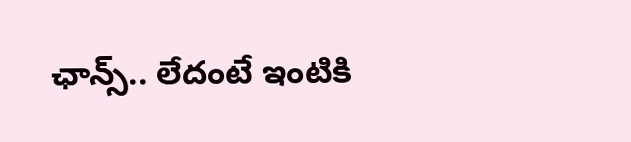ఛాన్స్.. లేదంటే ఇంటికి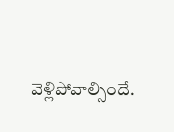వెళ్లిపోవాల్సిందే.